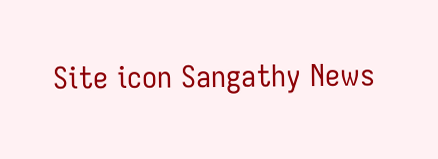Site icon Sangathy News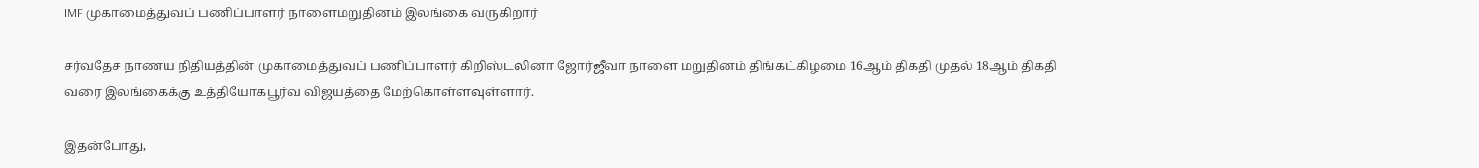IMF முகாமைத்துவப் பணிப்பாளர் நாளைமறுதினம் இலங்கை வருகிறார்

சர்வதேச நாணய நிதியத்தின் முகாமைத்துவப் பணிப்பாளர் கிறிஸ்டலினா ஜோர்ஜீவா நாளை மறுதினம் திங்கட்கிழமை 16ஆம் திகதி முதல் 18ஆம் திகதி வரை இலங்கைக்கு உத்தியோகபூர்வ விஜயத்தை மேற்கொள்ளவுள்ளார்.

இதன்போது,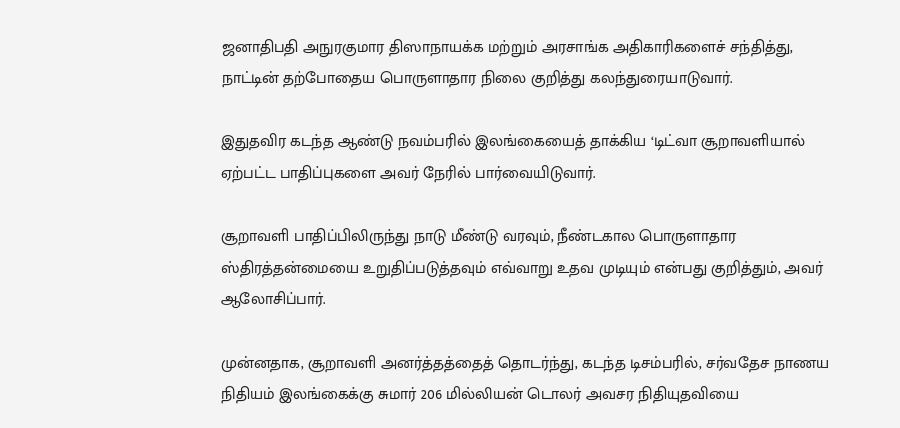ஜனாதிபதி அநுரகுமார திஸாநாயக்க மற்றும் அரசாங்க அதிகாரிகளைச் சந்தித்து, நாட்டின் தற்போதைய பொருளாதார நிலை குறித்து கலந்துரையாடுவார்.

இதுதவிர கடந்த ஆண்டு நவம்பரில் இலங்கையைத் தாக்கிய ‘டிட்வா சூறாவளியால் ஏற்பட்ட பாதிப்புகளை அவர் நேரில் பார்வையிடுவார்.

சூறாவளி பாதிப்பிலிருந்து நாடு மீண்டு வரவும், நீண்டகால பொருளாதார ஸ்திரத்தன்மையை உறுதிப்படுத்தவும் எவ்வாறு உதவ முடியும் என்பது குறித்தும், அவர் ஆலோசிப்பார்.

முன்னதாக, சூறாவளி அனர்த்தத்தைத் தொடர்ந்து, கடந்த டிசம்பரில், சர்வதேச நாணய நிதியம் இலங்கைக்கு சுமார் 206 மில்லியன் டொலர் அவசர நிதியுதவியை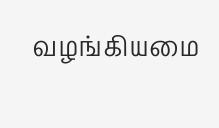வழங்கியமை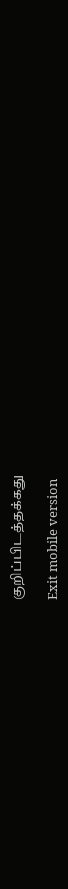குறிப்பிடத்தக்கது

Exit mobile version